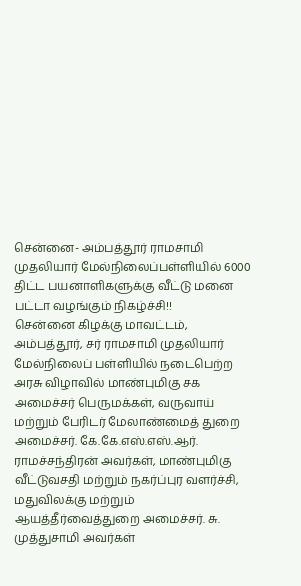சென்னை- அம்பத்தூர் ராமசாமி முதலியார் மேல்நிலைப்பள்ளியில் 6000 திட்ட பயனாளிகளுக்கு வீட்டு மனை பட்டா வழங்கும் நிகழ்ச்சி!!
சென்னை கிழக்கு மாவட்டம், அம்பத்தூர், சர் ராமசாமி முதலியார் மேல்நிலைப் பள்ளியில் நடைபெற்ற அரசு விழாவில் மாண்புமிகு சக அமைச்சர் பெருமக்கள், வருவாய் மற்றும் பேரிடர் மேலாண்மைத் துறை அமைச்சர். கே.கே.எஸ்.எஸ்.ஆர். ராமச்சந்திரன் அவர்கள், மாண்புமிகு வீட்டுவசதி மற்றும் நகர்ப்புர வளர்ச்சி, மதுவிலக்கு மற்றும் ஆயத்தீர்வைத்துறை அமைச்சர். சு. முத்துசாமி அவர்கள்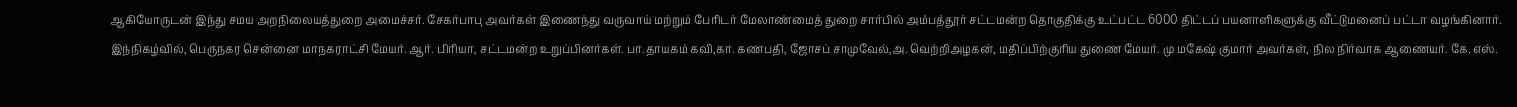ஆகியோருடன் இந்து சமய அறநிலையத்துறை அமைச்சர். சேகர்பாபு அவர்கள் இணைந்து வருவாய் மற்றும் பேரிடர் மேலாண்மைத் துறை சார்பில் அம்பத்தூர் சட்டமன்ற தொகுதிக்கு உட்பட்ட 6000 திட்டப் பயனாளிகளுக்கு வீட்டுமனைப் பட்டா வழங்கினார்.
இந்நிகழ்வில், பெருநகர சென்னை மாநகராட்சி மேயர். ஆர். பிரியா, சட்டமன்ற உறுப்பினர்கள். பா.தாயகம் கவி,கா. கணபதி, ஜோசப் சாமுவேல்,அ. வெற்றிஅழகன், மதிப்பிற்குரிய துணை மேயர். மு மகேஷ் குமார் அவர்கள், நில நிர்வாக ஆணையர். கே. எஸ்.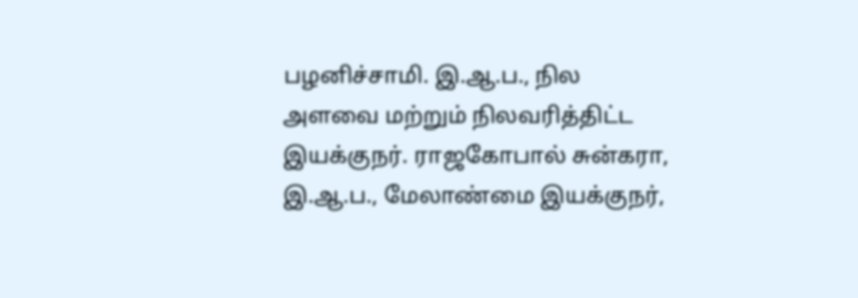பழனிச்சாமி. இ.ஆ.ப., நில அளவை மற்றும் நிலவரித்திட்ட இயக்குநர். ராஜகோபால் சுன்கரா, இ.ஆ.ப., மேலாண்மை இயக்குநர்,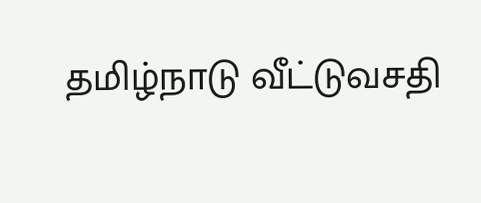தமிழ்நாடு வீட்டுவசதி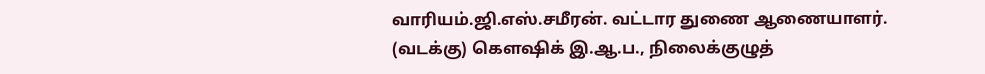வாரியம்.ஜி.எஸ்.சமீரன். வட்டார துணை ஆணையாளர். (வடக்கு) கௌஷிக் இ.ஆ.ப., நிலைக்குழுத்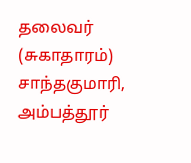தலைவர் (சுகாதாரம்) சாந்தகுமாரி, அம்பத்தூர்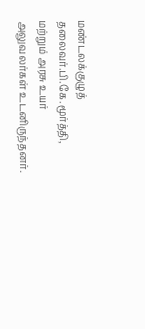மண்டலக்குழுத் தலைவர்.பி.கே.மூர்த்தி, மற்றும் அரசு உயர் அலுவலர்கள் உடனிருந்தனர்.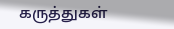கருத்துகள்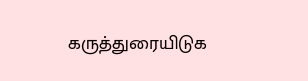கருத்துரையிடுக